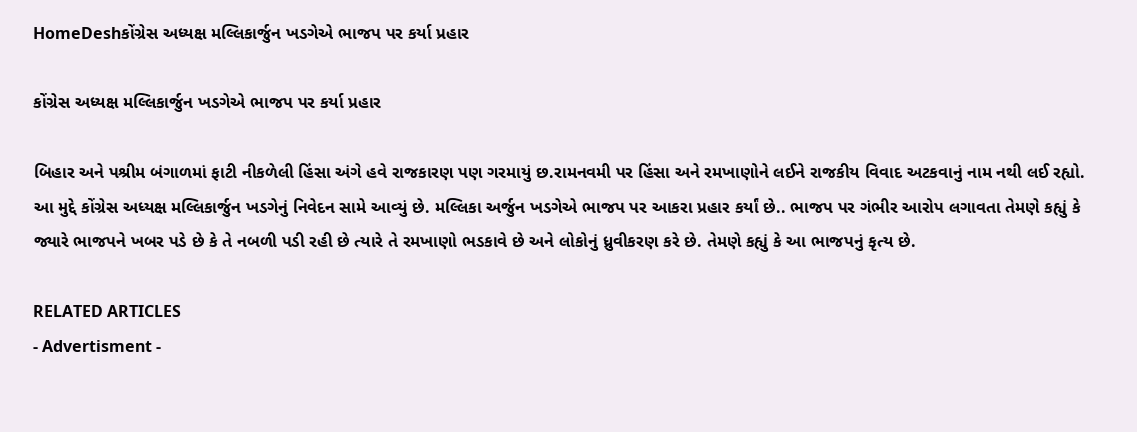HomeDeshકોંગ્રેસ અધ્યક્ષ મલ્લિકાર્જુન ખડગેએ ભાજપ પર કર્યા પ્રહાર

કોંગ્રેસ અધ્યક્ષ મલ્લિકાર્જુન ખડગેએ ભાજપ પર કર્યા પ્રહાર

બિહાર અને પશ્રીમ બંગાળમાં ફાટી નીકળેલી હિંસા અંગે હવે રાજકારણ પણ ગરમાયું છ.રામનવમી પર હિંસા અને રમખાણોને લઈને રાજકીય વિવાદ અટકવાનું નામ નથી લઈ રહ્યો.  આ મુદ્દે કોંગ્રેસ અધ્યક્ષ મલ્લિકાર્જુન ખડગેનું નિવેદન સામે આવ્યું છે. મલ્લિકા અર્જુન ખડગેએ ભાજપ પર આકરા પ્રહાર કર્યાં છે.. ભાજપ પર ગંભીર આરોપ લગાવતા તેમણે કહ્યું કે જ્યારે ભાજપને ખબર પડે છે કે તે નબળી પડી રહી છે ત્યારે તે રમખાણો ભડકાવે છે અને લોકોનું ધ્રુવીકરણ કરે છે. તેમણે કહ્યું કે આ ભાજપનું કૃત્ય છે.

RELATED ARTICLES
- Advertisment -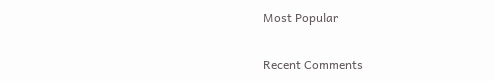Most Popular

Recent Comments